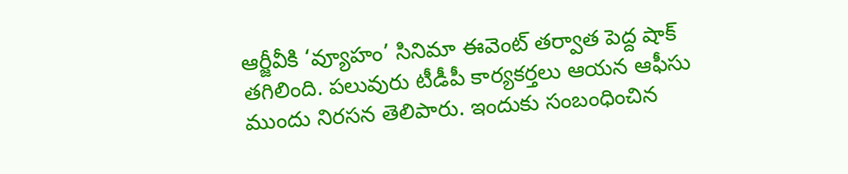ఆర్జీవీకి ‘వ్యూహం’ సినిమా ఈవెంట్ తర్వాత పెద్ద షాక్ తగిలింది. పలువురు టీడీపీ కార్యకర్తలు ఆయన ఆఫీసు ముందు నిరసన తెలిపారు. ఇందుకు సంబంధించిన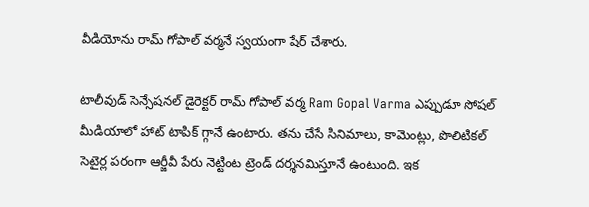వీడియోను రామ్ గోపాల్ వర్మనే స్వయంగా షేర్ చేశారు.

టాలీవుడ్ సెన్సేషనల్ డైరెక్టర్ రామ్ గోపాల్ వర్మ Ram Gopal Varma ఎప్పుడూ సోషల్ మీడియాలో హాట్ టాపిక్ గ్గానే ఉంటారు. తను చేసే సినిమాలు, కామెంట్లు, పొలిటికల్ సెటైర్ల పరంగా ఆర్జీవీ పేరు నెట్టింట ట్రెండ్ దర్శనమిస్తూనే ఉంటుంది. ఇక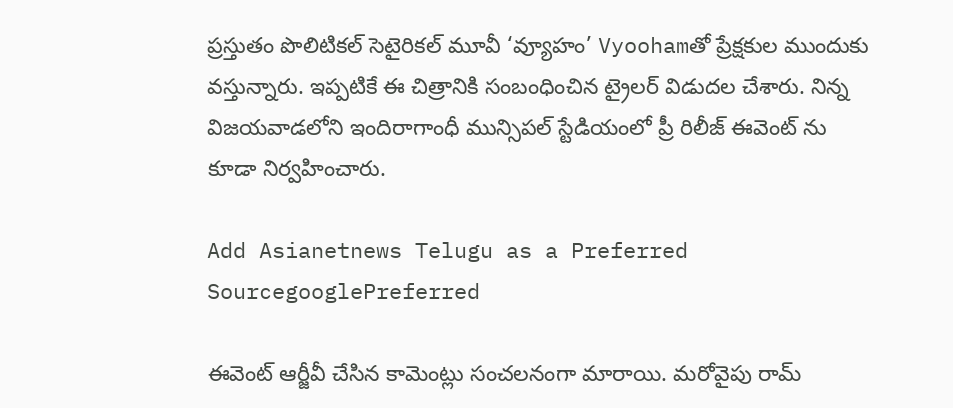ప్రస్తుతం పొలిటికల్ సెటైరికల్ మూవీ ‘వ్యూహం’ Vyoohamతో ప్రేక్షకుల ముందుకు వస్తున్నారు. ఇప్పటికే ఈ చిత్రానికి సంబంధించిన ట్రైలర్ విడుదల చేశారు. నిన్న విజయవాడలోని ఇందిరాగాంధీ మున్సిపల్ స్టేడియంలో ప్రీ రిలీజ్ ఈవెంట్ ను కూడా నిర్వహించారు.

Add Asianetnews Telugu as a Preferred SourcegooglePreferred

ఈవెంట్ ఆర్జీవీ చేసిన కామెంట్లు సంచలనంగా మారాయి. మరోవైపు రామ్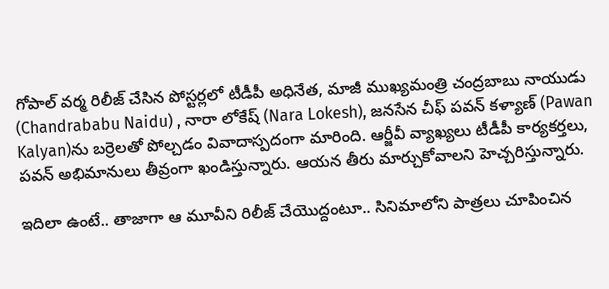గోపాల్ వర్మ రిలీజ్ చేసిన పోస్టర్లలో టీడీపీ అధినేత, మాజీ ముఖ్యమంత్రి చంద్రబాబు నాయుడు (Chandrababu Naidu) , నారా లోకేష్ (Nara Lokesh), జనసేన చీఫ్ పవన్ కళ్యాణ్ (Pawan Kalyan)ను బర్రెలతో పోల్చడం వివాదాస్పదంగా మారింది. ఆర్జీవీ వ్యాఖ్యలు టీడీపీ కార్యకర్తలు, పవన్ అభిమానులు తీవ్రంగా ఖండిస్తున్నారు. ఆయన తీరు మార్చుకోవాలని హెచ్చరిస్తున్నారు.

ఇదిలా ఉంటే.. తాజాగా ఆ మూవీని రిలీజ్ చేయొద్దంటూ.. సినిమాలోని పాత్రలు చూపించిన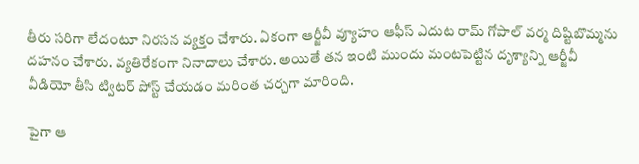తీరు సరిగా లేదంటూ నిరసన వ్యక్తం చేశారు. ఏకంగా ఆర్జీవీ వ్యూహం ఆఫీస్ ఎదుట రామ్ గోపాల్ వర్మ దిష్టిబొమ్మను దహనం చేశారు. వ్యతిరేకంగా నినాదాలు చేశారు. అయితే తన ఇంటి ముందు మంటపెట్టిన దృశ్యాన్ని ఆర్జీవీ వీడియో తీసి ట్విటర్ పోస్ట్ చేయడం మరింత చర్చగా మారింది.

పైగా ఆ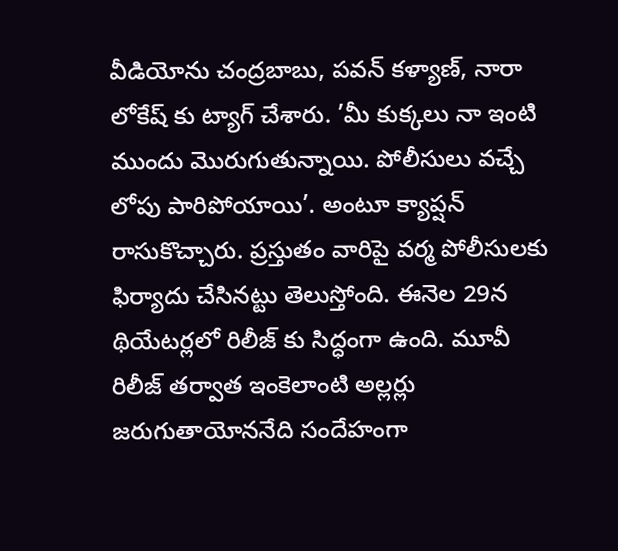వీడియోను చంద్రబాబు, పవన్ కళ్యాణ్, నారా లోకేష్ కు ట్యాగ్ చేశారు. ’మీ కుక్కలు నా ఇంటి ముందు మొరుగుతున్నాయి. పోలీసులు వచ్చే లోపు పారిపోయాయి’. అంటూ క్యాప్షన్ రాసుకొచ్చారు. ప్రస్తుతం వారిపై వర్మ పోలీసులకు ఫిర్యాదు చేసినట్టు తెలుస్తోంది. ఈనెల 29న థియేటర్లలో రిలీజ్ కు సిద్ధంగా ఉంది. మూవీ రిలీజ్ తర్వాత ఇంకెలాంటి అల్లర్లు జరుగుతాయోననేది సందేహంగా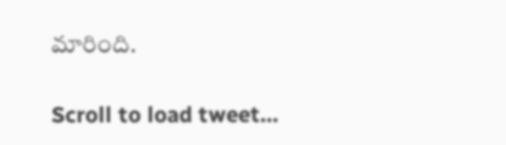మారింది.

Scroll to load tweet…